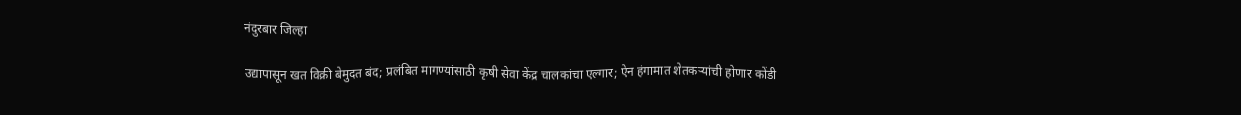नंदुरबार जिल्हा

उद्यापासून खत विक्री बेमुदत बंद; प्रलंबित मागण्यांसाठी कृषी सेवा केंद्र चालकांचा एल्गार; ऐन हंगामात शेतकर्‍यांची होणार कोंडी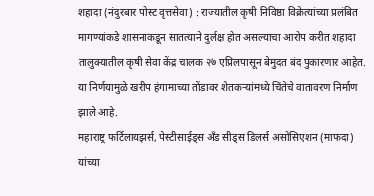शहादा (नंदुरबार पोस्‍ट वृत्तसेवा) : राज्यातील कृषी निविष्ठा विक्रेत्यांच्या प्रलंबित मागण्यांकडे शासनाकडून सातत्याने दुर्लक्ष होत असल्याचा आरोप करीत शहादा तालुक्यातील कृषी सेवा केंद्र चालक २७ एप्रिलपासून बेमुदत बंद पुकारणार आहेत. या निर्णयामुळे खरीप हंगामाच्या तोंडावर शेतकऱ्यांमध्ये चिंतेचे वातावरण निर्माण झाले आहे.
महाराष्ट्र फर्टिलायझर्स, पेस्टीसाईड्स अँड सीड्स डिलर्स असोसिएशन (माफदा) यांच्या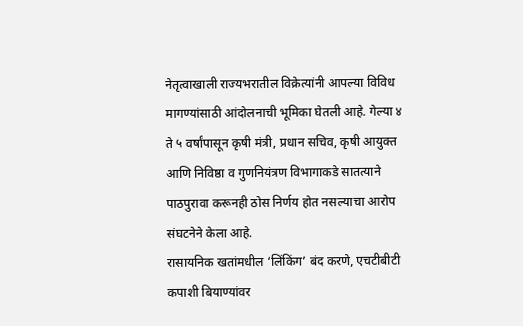नेतृत्वाखाली राज्यभरातील विक्रेत्यांनी आपल्या विविध मागण्यांसाठी आंदोलनाची भूमिका घेतली आहे. गेल्या ४ ते ५ वर्षांपासून कृषी मंत्री, प्रधान सचिव, कृषी आयुक्त आणि निविष्ठा व गुणनियंत्रण विभागाकडे सातत्याने पाठपुरावा करूनही ठोस निर्णय होत नसल्याचा आरोप संघटनेने केला आहे.
रासायनिक खतांमधील ‘लिंकिंग’ बंद करणे, एचटीबीटी कपाशी बियाण्यांवर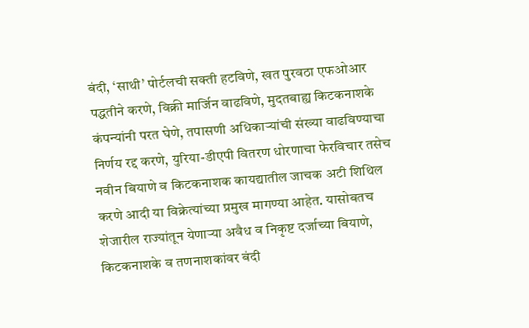बंदी, ‘साथी’ पोर्टलची सक्ती हटविणे, खत पुरवठा एफओआर पद्धतीने करणे, विक्री मार्जिन वाढविणे, मुदतबाह्य किटकनाशके कंपन्यांनी परत घेणे, तपासणी अधिकाऱ्यांची संख्या वाढविण्याचा निर्णय रद्द करणे, युरिया-डीएपी वितरण धोरणाचा फेरविचार तसेच नवीन बियाणे व किटकनाशक कायद्यातील जाचक अटी शिथिल करणे आदी या विक्रेत्‍यांच्‍या प्रमुख मागण्‍या आहेत. यासोबतच शेजारील राज्यांतून येणाऱ्या अवैध व निकृष्ट दर्जाच्या बियाणे, किटकनाशके व तणनाशकांवर बंदी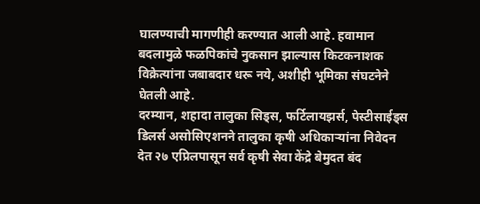घालण्याची मागणीही करण्यात आली आहे. हवामान बदलामुळे फळपिकांचे नुकसान झाल्यास किटकनाशक विक्रेत्यांना जबाबदार धरू नये, अशीही भूमिका संघटनेने घेतली आहे.
दरम्यान, शहादा तालुका सिड्स, फर्टिलायझर्स, पेस्टीसाईड्स डिलर्स असोसिएशनने तालुका कृषी अधिकाऱ्यांना निवेदन देत २७ एप्रिलपासून सर्व कृषी सेवा केंद्रे बेमुदत बंद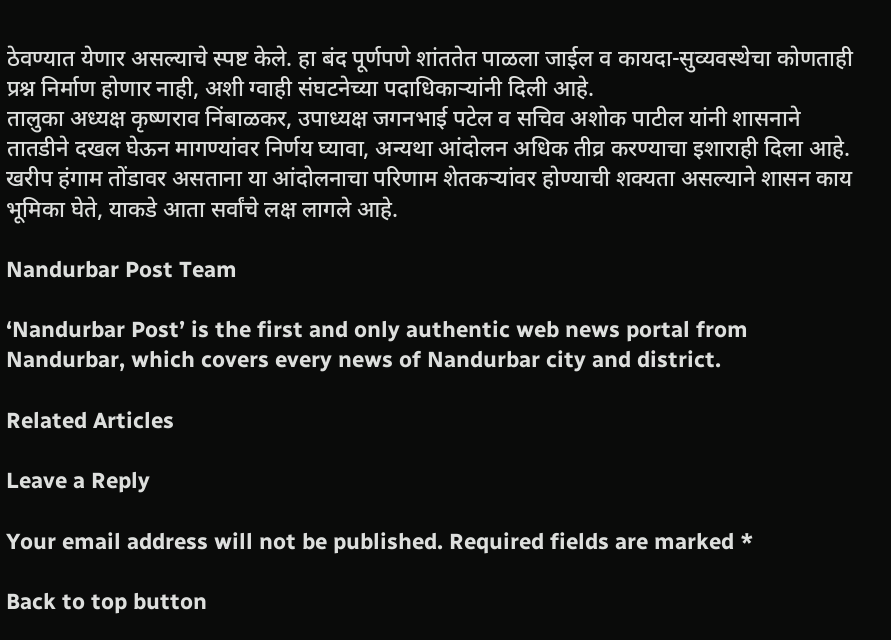ठेवण्यात येणार असल्याचे स्पष्ट केले. हा बंद पूर्णपणे शांततेत पाळला जाईल व कायदा-सुव्यवस्थेचा कोणताही प्रश्न निर्माण होणार नाही, अशी ग्वाही संघटनेच्या पदाधिकाऱ्यांनी दिली आहे.
तालुका अध्यक्ष कृष्णराव निंबाळकर, उपाध्यक्ष जगनभाई पटेल व सचिव अशोक पाटील यांनी शासनाने तातडीने दखल घेऊन मागण्यांवर निर्णय घ्यावा, अन्यथा आंदोलन अधिक तीव्र करण्याचा इशाराही दिला आहे. खरीप हंगाम तोंडावर असताना या आंदोलनाचा परिणाम शेतकऱ्यांवर होण्याची शक्यता असल्याने शासन काय भूमिका घेते, याकडे आता सर्वांचे लक्ष लागले आहे.

Nandurbar Post Team

‘Nandurbar Post’ is the first and only authentic web news portal from Nandurbar, which covers every news of Nandurbar city and district.

Related Articles

Leave a Reply

Your email address will not be published. Required fields are marked *

Back to top button